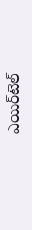ఎయిర్‌టెల్‌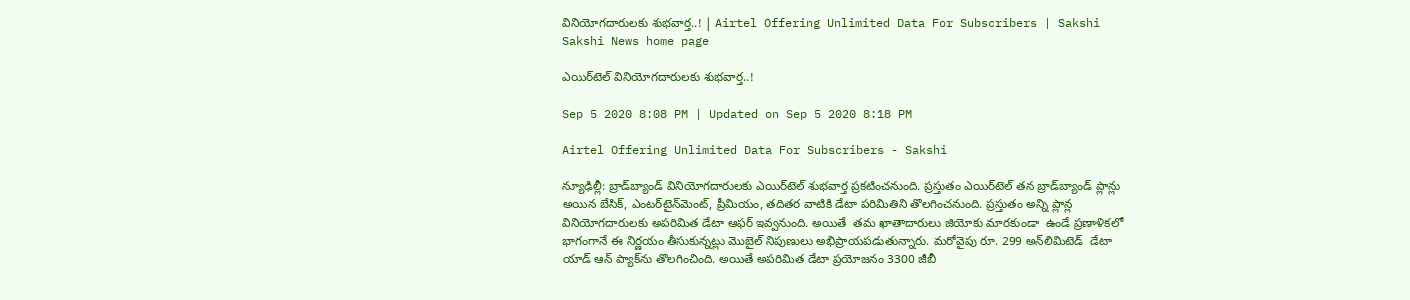వినియోగదారులకు శుభవార్త..! | Airtel Offering Unlimited Data For Subscribers | Sakshi
Sakshi News home page

ఎయిర్‌టెల్‌ వినియోగదారులకు శుభవార్త..!

Sep 5 2020 8:08 PM | Updated on Sep 5 2020 8:18 PM

Airtel Offering Unlimited Data For Subscribers - Sakshi

న్యూఢిల్లీ: బ్రాడ్‌బ్యాండ్ వినియోగదారులకు ఎయిర్‌టెల్‌ శుభవార్త ప్రకటించనుంది. ప్రస్తుతం ఎయిర్‌టెల్ తన బ్రాడ్‌బ్యాండ్ ప్లాన్లు అయిన బేసిక్, ఎంటర్‌‌టైన్‌మెంట్, ప్రీమియం, తదితర వాటికి డేటా పరిమితిని తొలగించనుంది. ప్రస్తుతం అన్ని ప్లాన్ల వినియోగదారులకు అపరిమిత డేటా ఆఫర్‌ ఇవ్వనుంది. అయితే  తమ ఖాతాదారులు జియోకు మారకుండా  ఉండే ప్రణాళికలో భాగంగానే ఈ నిర్ణయం తీసుకున్నట్లు మొబైల్‌ నిపుణులు అభిప్రాయపడుతున్నారు. మరోవైపు రూ. 299 అన్‌లిమిటెడ్  డేటా యాడ్ ఆన్ ప్యాక్‌ను తొలగించింది. అయితే అపరిమిత డేటా ప్రయోజనం 3300 జీబీ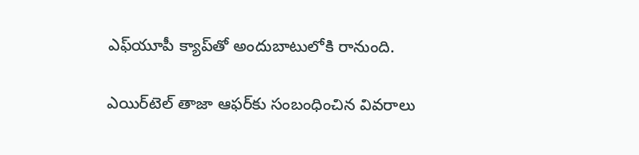ఎఫ్‌యూపీ క్యాప్‌తో అందుబాటులోకి రానుంది.

ఎయిర్‌టెల్‌ తాజా ఆఫర్‌కు సంబంధించిన వివరాలు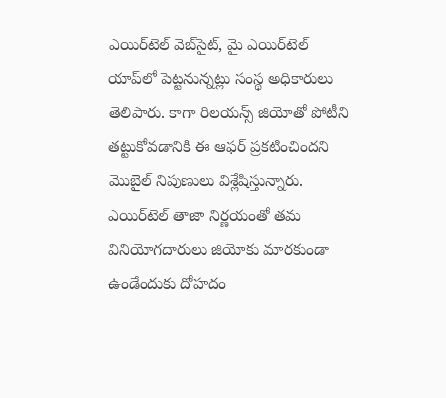ఎయిర్‌టెల్‌ వెబ్‌సైట్‌, మై ఎయిర్‌టెల్‌ యాప్‌లో పెట్టనున్నట్లు సంస్థ అధికారులు తెలిపారు. కాగా రిలయన్స్‌ జియోతో పోటీని తట్టుకోవడానికి ఈ ఆఫర్‌ ప్రకటించిందని మొబైల్‌ నిపుణులు విశ్లేషిస్తున్నారు. ఎయిర్‌టెల్‌ తాజా నిర్ణయంతో తమ వినియోగదారులు జియోకు మారకుండా ఉండేందుకు దోహదం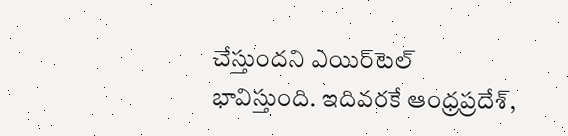చేస్తుందని ఎయిర్‌టెల్‌ భావిస్తుంది. ఇదివరకే ఆంధ్రప్రదేశ్‌,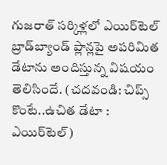గుజరాత్ సర్కిళ్లలో ఎయిర్‌టెల్ బ్రాడ్‌బ్యాండ్ ప్లాన్లపై అపరిమిత డేటాను అందిస్తున్న విషయం తెలిసిందే. (చదవండి: చిప్స్ కొంటే..ఉచిత డేటా : ఎయిర్‌టెల్)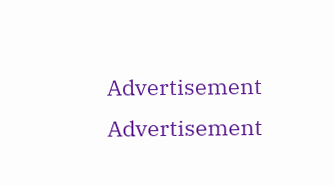Advertisement
Advertisement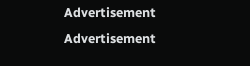Advertisement
Advertisement